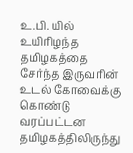உ.பி. யில் உயிரிழந்த தமிழகத்தை சேர்ந்த இருவரின் உடல் கோவைக்கு கொண்டு வரப்பட்டன
தமிழகத்திலிருந்து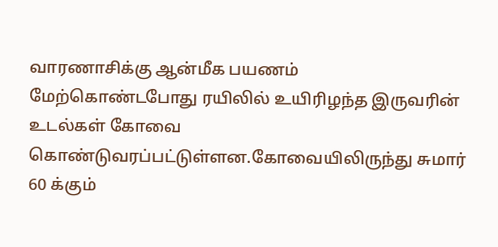வாரணாசிக்கு ஆன்மீக பயணம் மேற்கொண்டபோது ரயிலில் உயிரிழந்த இருவரின் உடல்கள் கோவை கொண்டுவரப்பட்டுள்ளன.கோவையிலிருந்து சுமார் 60 க்கும்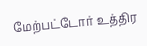மேற்பட்டோர் உத்திர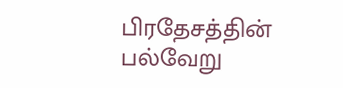பிரதேசத்தின் பல்வேறு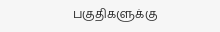பகுதிகளுக்கு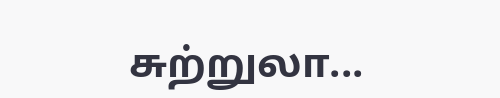சுற்றுலா...